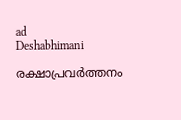ad
Deshabhimani

രക്ഷാപ്രവർത്തനം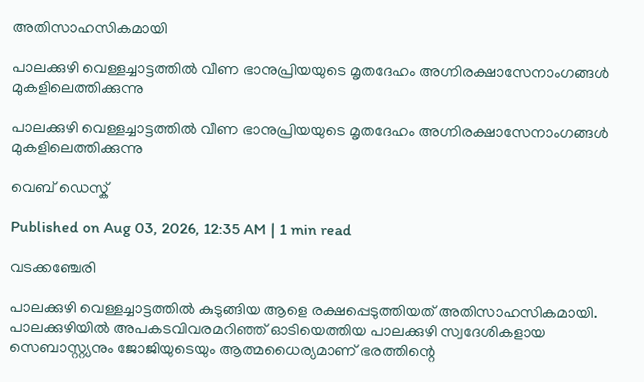അതിസാഹസികമായി

പാലക്കുഴി വെള്ളച്ചാട്ടത്തിൽ വീണ ഭാനുപ്രിയയുടെ മൃതദേഹം അഗ്നിരക്ഷാസേനാംഗങ്ങൾ മുകളിലെത്തിക്കുന്നു

പാലക്കുഴി വെള്ളച്ചാട്ടത്തിൽ വീണ ഭാനുപ്രിയയുടെ മൃതദേഹം അഗ്നിരക്ഷാസേനാംഗങ്ങൾ മുകളിലെത്തിക്കുന്നു

വെബ് ഡെസ്ക്

Published on Aug 03, 2026, 12:35 AM | 1 min read

വടക്കഞ്ചേരി

പാലക്കുഴി വെള്ളച്ചാട്ടത്തിൽ കുടുങ്ങിയ ആളെ രക്ഷപ്പെടുത്തിയത് അതിസാഹസികമായി. പാലക്കുഴിയിൽ അപകടവിവരമറിഞ്ഞ് ഓടിയെത്തിയ പാലക്കുഴി സ്വദേശികളായ സെബാസ്റ്റ്യനും ജോജിയുടെയും ആത്മധൈര്യമാണ്‌ ഭരത്തിന്റെ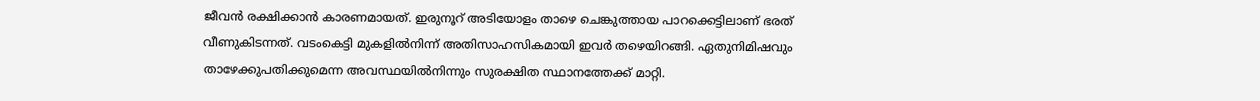ജീവൻ രക്ഷിക്കാൻ കാരണമായത്‌. ഇരുനൂറ് അടിയോളം താഴെ ചെങ്കുത്തായ പാറക്കെട്ടിലാണ് ഭരത് വീണുകിടന്നത്. വടംകെട്ടി മുകളിൽനിന്ന്‌ അതിസാഹസികമായി ഇവർ തഴെയിറങ്ങി. ഏതുനിമിഷവും താഴേക്കുപതിക്കുമെന്ന അവസ്ഥയിൽനിന്നും സുരക്ഷിത സ്ഥാനത്തേക്ക് മാറ്റി.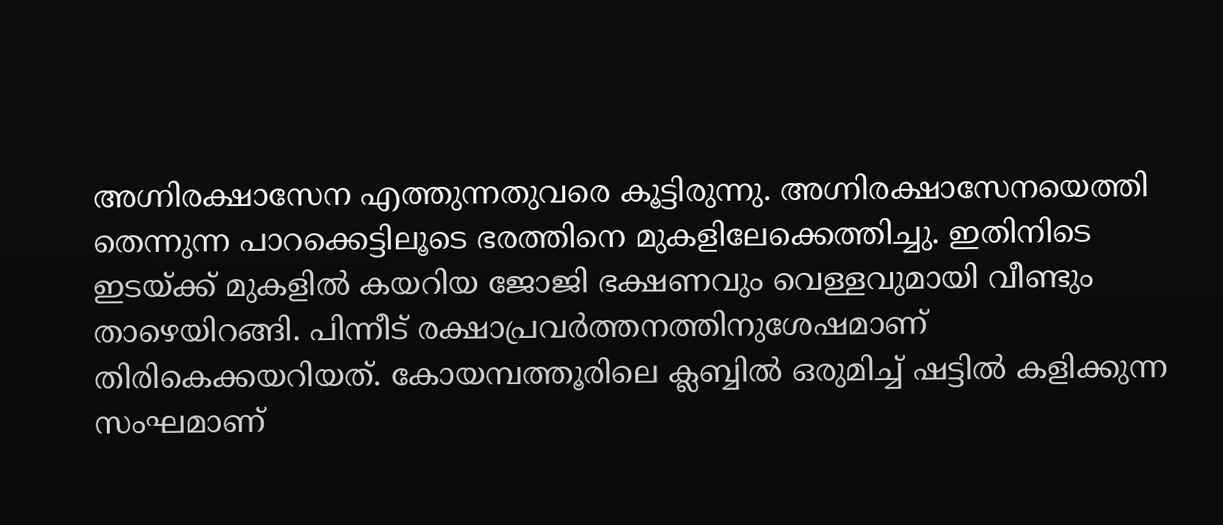അഗ്നിരക്ഷാസേന എത്തുന്നതുവരെ കൂട്ടിരുന്നു. അഗ്നിരക്ഷാസേനയെത്തി തെന്നുന്ന പാറക്കെട്ടിലൂടെ ഭരത്തിനെ മുകളിലേക്കെത്തിച്ചു. ഇതിനിടെ ഇടയ്‌ക്ക് മുകളിൽ കയറിയ ജോജി ഭക്ഷണവും വെള്ളവുമായി വീണ്ടും താഴെയിറങ്ങി. പിന്നീട് രക്ഷാപ്രവർത്തനത്തിനുശേഷമാണ് തിരികെക്കയറിയത്. കോയമ്പത്തൂരിലെ ക്ലബ്ബിൽ ഒരുമിച്ച് ഷട്ടിൽ കളിക്കുന്ന സംഘമാണ്‌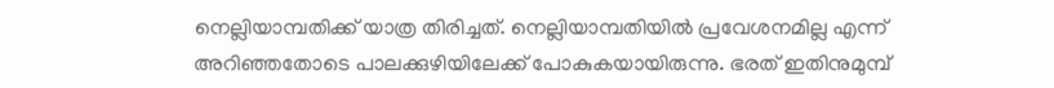നെല്ലിയാമ്പതിക്ക്‌ യാത്ര തിരിച്ചത്. നെല്ലിയാമ്പതിയിൽ പ്രവേശനമില്ല എന്ന് അറിഞ്ഞതോടെ പാലക്കുഴിയിലേക്ക് പോകുകയായിരുന്നു. ഭരത് ഇതിനുമുമ്പ്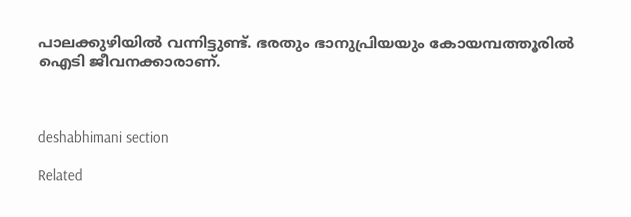പാലക്കുഴിയിൽ വന്നിട്ടുണ്ട്. ഭരതും ഭാനുപ്രിയയും കോയമ്പത്തൂരിൽ ഐടി ജീവനക്കാരാണ്.



deshabhimani section

Related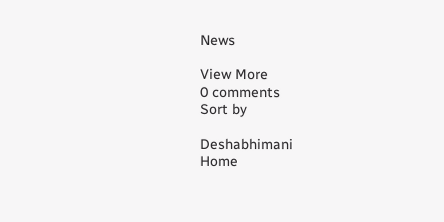News

View More
0 comments
Sort by

Deshabhimani
Home